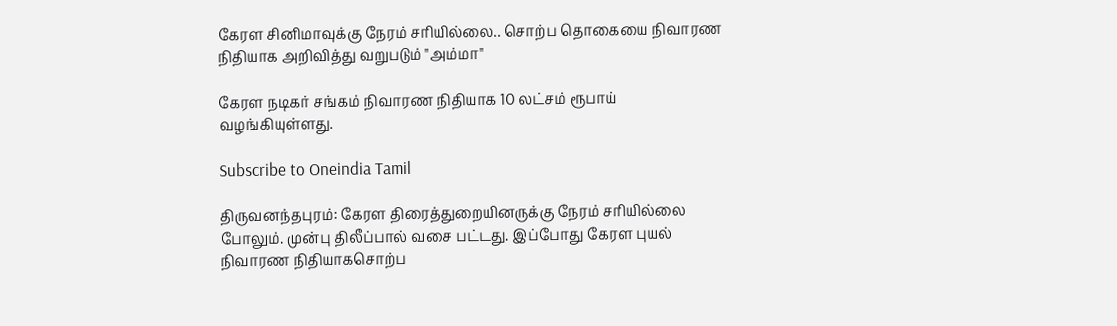கேரள சினிமாவுக்கு நேரம் சரியில்லை.. சொற்ப தொகையை நிவாரண நிதியாக அறிவித்து வறுபடும் "அம்மா"

கேரள நடிகர் சங்கம் நிவாரண நிதியாக 10 லட்சம் ரூபாய் வழங்கியுள்ளது.

Subscribe to Oneindia Tamil

திருவனந்தபுரம்: கேரள திரைத்துறையினருக்கு நேரம் சரியில்லை போலும். முன்பு திலீப்பால் வசை பட்டது. இப்போது கேரள புயல் நிவாரண நிதியாகசொற்ப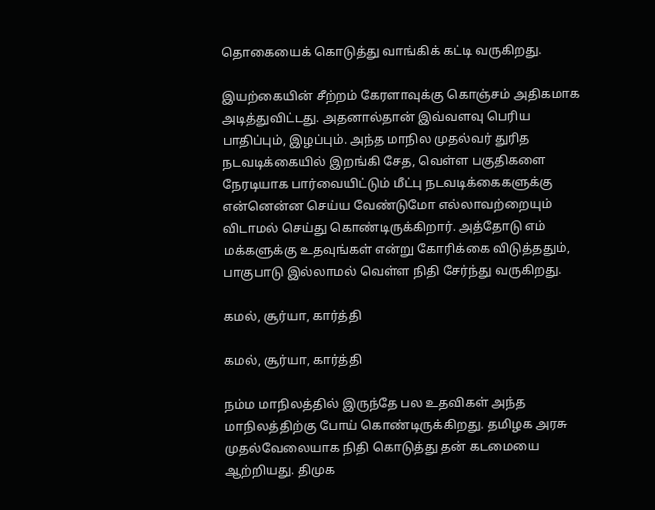தொகையைக் கொடுத்து வாங்கிக் கட்டி வருகிறது.

இயற்கையின் சீற்றம் கேரளாவுக்கு கொஞ்சம் அதிகமாக அடித்துவிட்டது. அதனால்தான் இவ்வளவு பெரிய பாதிப்பும், இழப்பும். அந்த மாநில முதல்வர் துரித நடவடிக்கையில் இறங்கி சேத, வெள்ள பகுதிகளை நேரடியாக பார்வையிட்டும் மீட்பு நடவடிக்கைகளுக்கு என்னென்ன செய்ய வேண்டுமோ எல்லாவற்றையும் விடாமல் செய்து கொண்டிருக்கிறார். அத்தோடு எம் மக்களுக்கு உதவுங்கள் என்று கோரிக்கை விடுத்ததும், பாகுபாடு இல்லாமல் வெள்ள நிதி சேர்ந்து வருகிறது.

கமல், சூர்யா, கார்த்தி

கமல், சூர்யா, கார்த்தி

நம்ம மாநிலத்தில் இருந்தே பல உதவிகள் அந்த மாநிலத்திற்கு போய் கொண்டிருக்கிறது. தமிழக அரசு முதல்வேலையாக நிதி கொடுத்து தன் கடமையை ஆற்றியது. திமுக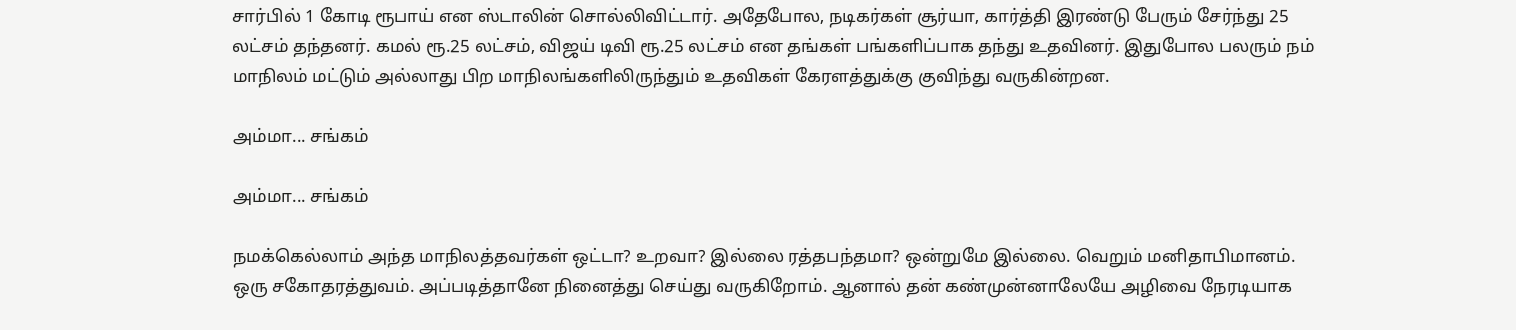சார்பில் 1 கோடி ரூபாய் என ஸ்டாலின் சொல்லிவிட்டார். அதேபோல, நடிகர்கள் சூர்யா, கார்த்தி இரண்டு பேரும் சேர்ந்து 25 லட்சம் தந்தனர். கமல் ரூ.25 லட்சம், விஜய் டிவி ரூ.25 லட்சம் என தங்கள் பங்களிப்பாக தந்து உதவினர். இதுபோல பலரும் நம் மாநிலம் மட்டும் அல்லாது பிற மாநிலங்களிலிருந்தும் உதவிகள் கேரளத்துக்கு குவிந்து வருகின்றன.

அம்மா... சங்கம்

அம்மா... சங்கம்

நமக்கெல்லாம் அந்த மாநிலத்தவர்கள் ஒட்டா? உறவா? இல்லை ரத்தபந்தமா? ஒன்றுமே இல்லை. வெறும் மனிதாபிமானம். ஒரு சகோதரத்துவம். அப்படித்தானே நினைத்து செய்து வருகிறோம். ஆனால் தன் கண்முன்னாலேயே அழிவை நேரடியாக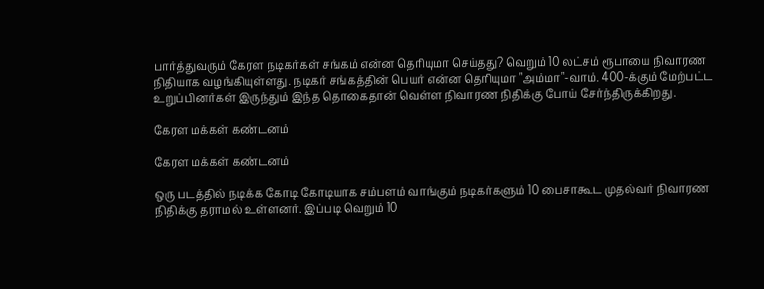பார்த்துவரும் கேரள நடிகர்கள் சங்கம் என்ன தெரியுமா செய்தது? வெறும் 10 லட்சம் ரூபாயை நிவாரண நிதியாக வழங்கியுள்ளது. நடிகர் சங்கத்தின் பெயர் என்ன தெரியுமா "அம்மா"-வாம். 400-க்கும் மேற்பட்ட உறுப்பினர்கள் இருந்தும் இந்த தொகைதான் வெள்ள நிவாரண நிதிக்கு போய் சேர்ந்திருக்கிறது.

கேரள மக்கள் கண்டனம்

கேரள மக்கள் கண்டனம்

ஒரு படத்தில் நடிக்க கோடி கோடியாக சம்பளம் வாங்கும் நடிகர்களும் 10 பைசாகூட முதல்வர் நிவாரண நிதிக்கு தராமல் உள்ளனர். இப்படி வெறும் 10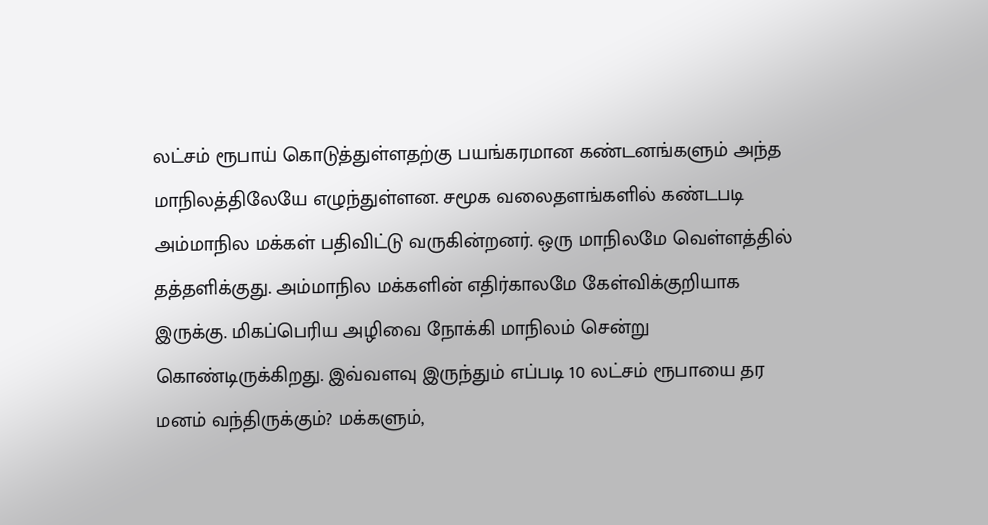லட்சம் ரூபாய் கொடுத்துள்ளதற்கு பயங்கரமான கண்டனங்களும் அந்த மாநிலத்திலேயே எழுந்துள்ளன. சமூக வலைதளங்களில் கண்டபடி அம்மாநில மக்கள் பதிவிட்டு வருகின்றனர். ஒரு மாநிலமே வெள்ளத்தில் தத்தளிக்குது. அம்மாநில மக்களின் எதிர்காலமே கேள்விக்குறியாக இருக்கு. மிகப்பெரிய அழிவை நோக்கி மாநிலம் சென்று கொண்டிருக்கிறது. இவ்வளவு இருந்தும் எப்படி 10 லட்சம் ரூபாயை தர மனம் வந்திருக்கும்? மக்களும்,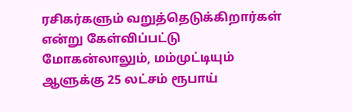ரசிகர்களும் வறுத்தெடுக்கிறார்கள் என்று கேள்விப்பட்டு மோகன்லாலும், மம்முட்டியும் ஆளுக்கு 25 லட்சம் ரூபாய்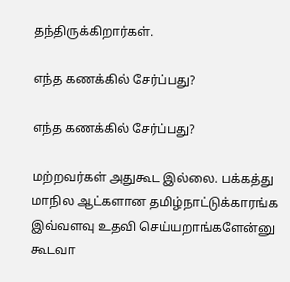தந்திருக்கிறார்கள்.

எந்த கணக்கில் சேர்ப்பது?

எந்த கணக்கில் சேர்ப்பது?

மற்றவர்கள் அதுகூட இல்லை. பக்கத்து மாநில ஆட்களான தமிழ்நாட்டுக்காரங்க இவ்வளவு உதவி செய்யறாங்களேன்னு கூடவா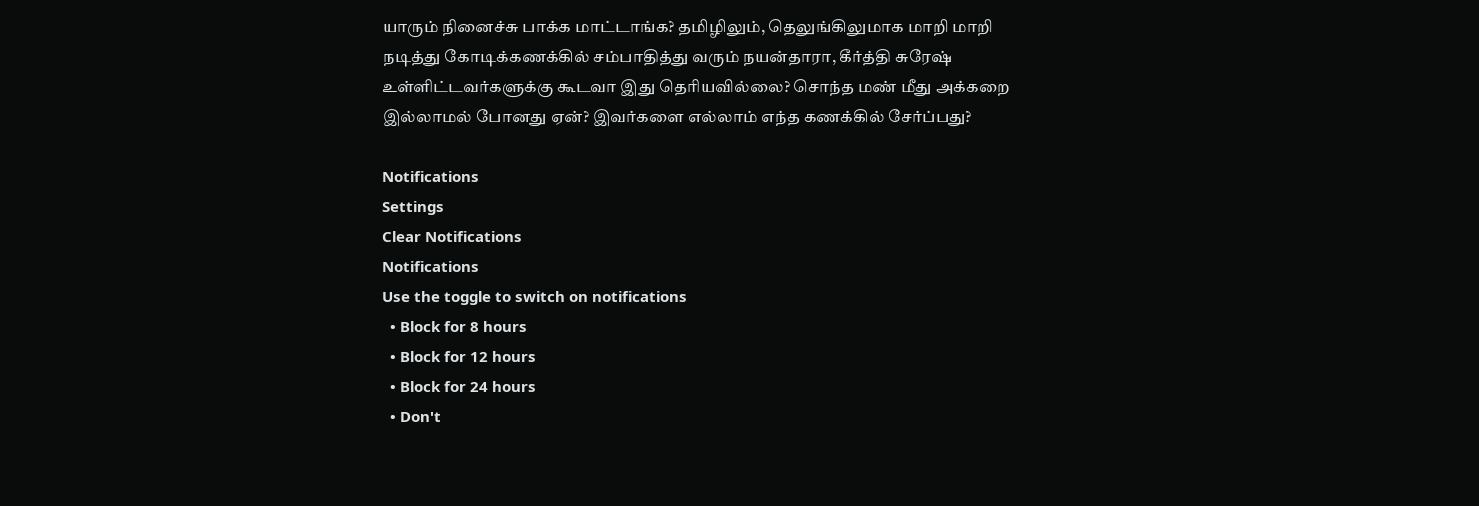யாரும் நினைச்சு பாக்க மாட்டாங்க? தமிழிலும், தெலுங்கிலுமாக மாறி மாறி நடித்து கோடிக்கணக்கில் சம்பாதித்து வரும் நயன்தாரா, கீர்த்தி சுரேஷ் உள்ளிட்டவர்களுக்கு கூடவா இது தெரியவில்லை? சொந்த மண் மீது அக்கறை இல்லாமல் போனது ஏன்? இவர்களை எல்லாம் எந்த கணக்கில் சேர்ப்பது?

Notifications
Settings
Clear Notifications
Notifications
Use the toggle to switch on notifications
  • Block for 8 hours
  • Block for 12 hours
  • Block for 24 hours
  • Don't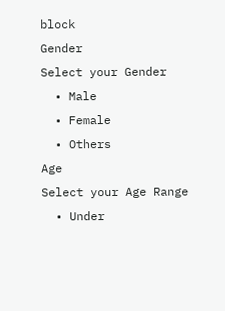block
Gender
Select your Gender
  • Male
  • Female
  • Others
Age
Select your Age Range
  • Under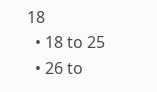18
  • 18 to 25
  • 26 to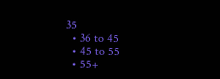35
  • 36 to 45
  • 45 to 55
  • 55+